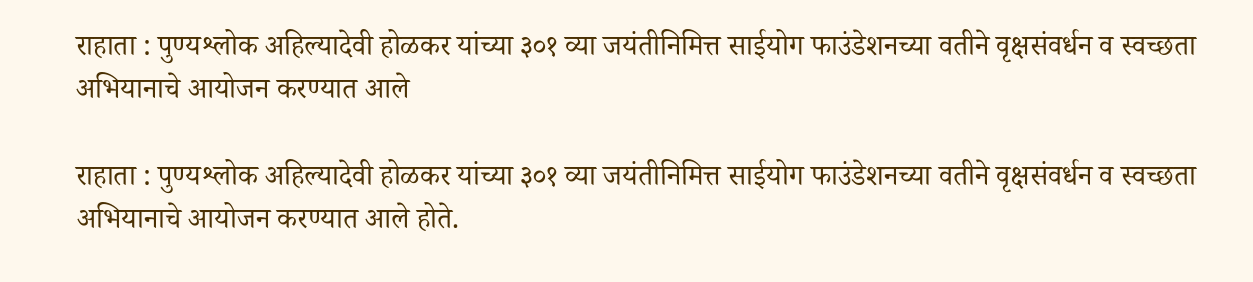राहाता : पुण्यश्लोक अहिल्यादेवी होळकर यांच्या ३०१ व्या जयंतीनिमित्त साईयोग फाउंडेशनच्या वतीने वृक्षसंवर्धन व स्वच्छता अभियानाचे आयोजन करण्यात आले

राहाता : पुण्यश्लोक अहिल्यादेवी होळकर यांच्या ३०१ व्या जयंतीनिमित्त साईयोग फाउंडेशनच्या वतीने वृक्षसंवर्धन व स्वच्छता अभियानाचे आयोजन करण्यात आले होते.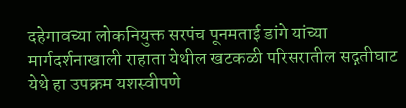दहेगावच्या लोकनियुक्त सरपंच पूनमताई डांगे यांच्या मार्गदर्शनाखाली राहाता येथील खटकळी परिसरातील सद्गतीघाट येथे हा उपक्रम यशस्वीपणे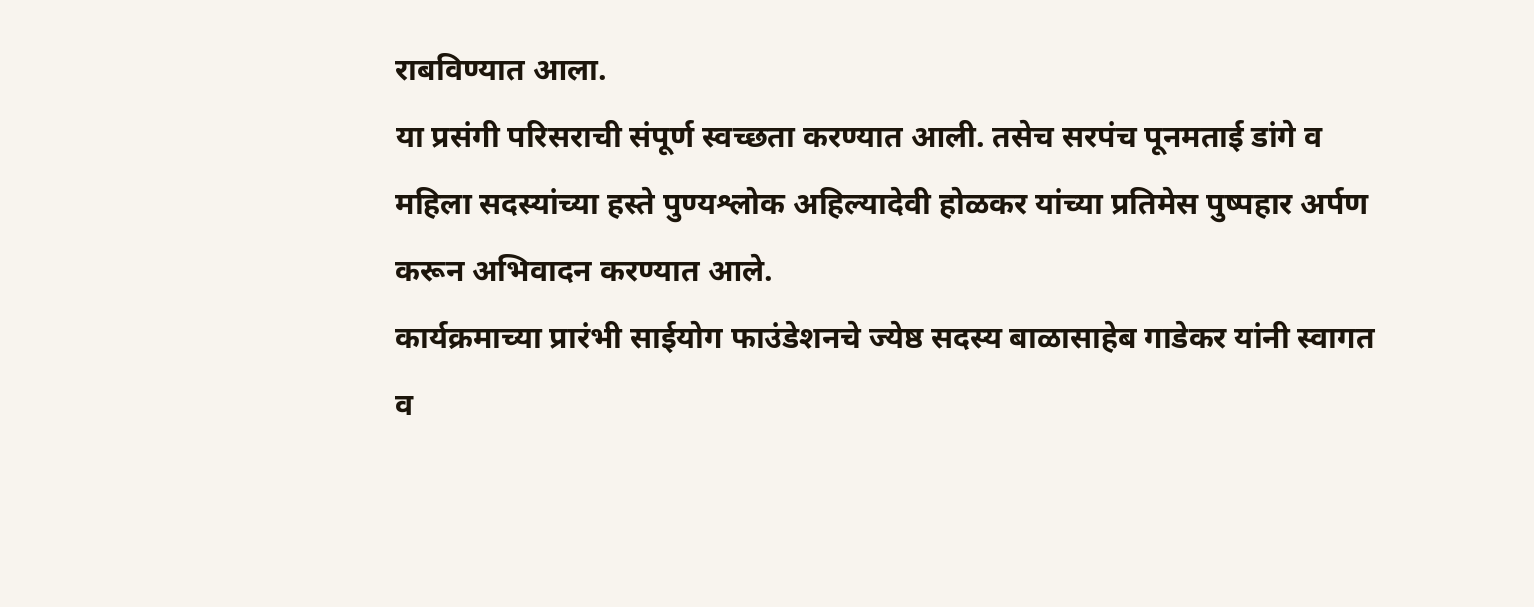राबविण्यात आला.
या प्रसंगी परिसराची संपूर्ण स्वच्छता करण्यात आली. तसेच सरपंच पूनमताई डांगे व महिला सदस्यांच्या हस्ते पुण्यश्लोक अहिल्यादेवी होळकर यांच्या प्रतिमेस पुष्पहार अर्पण करून अभिवादन करण्यात आले.
कार्यक्रमाच्या प्रारंभी साईयोग फाउंडेशनचे ज्येष्ठ सदस्य बाळासाहेब गाडेकर यांनी स्वागत व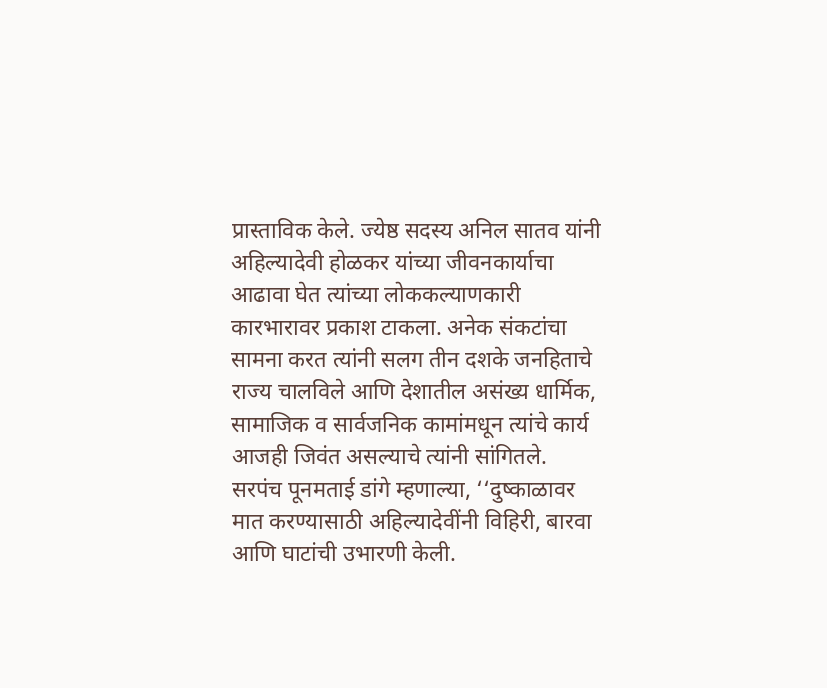प्रास्ताविक केले. ज्येष्ठ सदस्य अनिल सातव यांनी अहिल्यादेवी होळकर यांच्या जीवनकार्याचा आढावा घेत त्यांच्या लोककल्याणकारी कारभारावर प्रकाश टाकला. अनेक संकटांचा सामना करत त्यांनी सलग तीन दशके जनहिताचे राज्य चालविले आणि देशातील असंख्य धार्मिक, सामाजिक व सार्वजनिक कामांमधून त्यांचे कार्य आजही जिवंत असल्याचे त्यांनी सांगितले.
सरपंच पूनमताई डांगे म्हणाल्या, ‘‘दुष्काळावर मात करण्यासाठी अहिल्यादेवींनी विहिरी, बारवा आणि घाटांची उभारणी केली.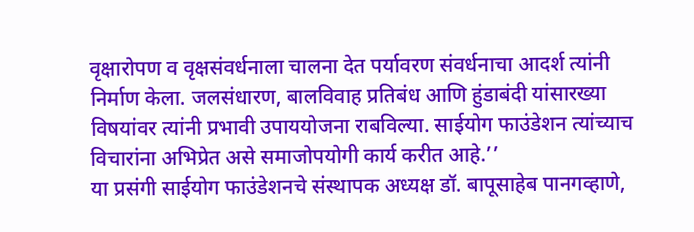वृक्षारोपण व वृक्षसंवर्धनाला चालना देत पर्यावरण संवर्धनाचा आदर्श त्यांनी निर्माण केला. जलसंधारण, बालविवाह प्रतिबंध आणि हुंडाबंदी यांसारख्या विषयांवर त्यांनी प्रभावी उपाययोजना राबविल्या. साईयोग फाउंडेशन त्यांच्याच विचारांना अभिप्रेत असे समाजोपयोगी कार्य करीत आहे.’’
या प्रसंगी साईयोग फाउंडेशनचे संस्थापक अध्यक्ष डॉ. बापूसाहेब पानगव्हाणे,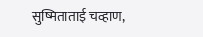सुष्मिताताई चव्हाण,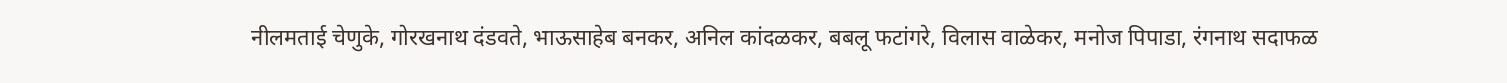नीलमताई चेणुके, गोरखनाथ दंडवते, भाऊसाहेब बनकर, अनिल कांदळकर, बबलू फटांगरे, विलास वाळेकर, मनोज पिपाडा, रंगनाथ सदाफळ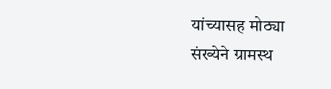यांच्यासह मोठ्या संख्येने ग्रामस्थ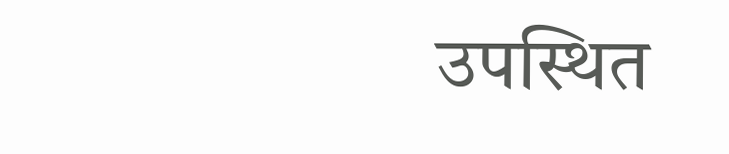उपस्थित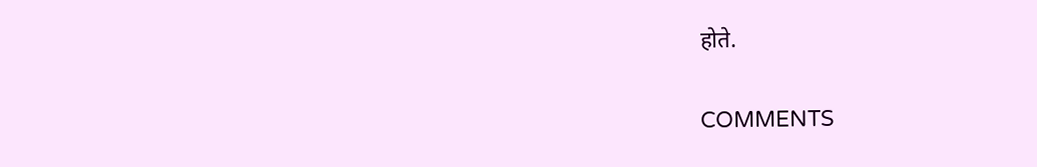होते.

COMMENTS